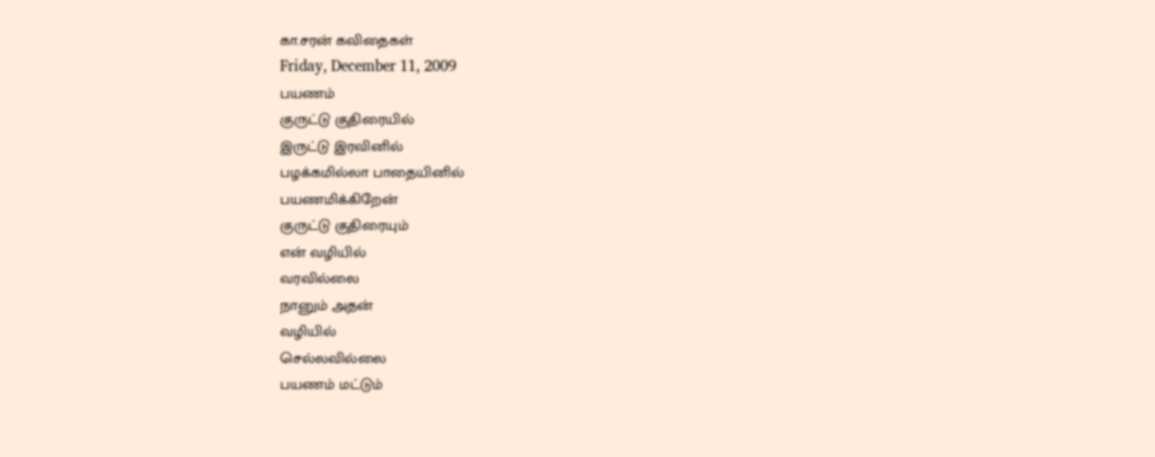கா.சரன் கவிதைகள்
Friday, December 11, 2009
பயணம்
குருட்டு குதிரையில்
இருட்டு இரவினில்
பழக்கமில்லா பாதையினில்
பயணமிக்கிறேன்
குருட்டு குதிரையும்
என் வழியில்
வரவில்லை
நானும் அதன்
வழியில்
செல்லவில்லை
பயணம் மட்டும்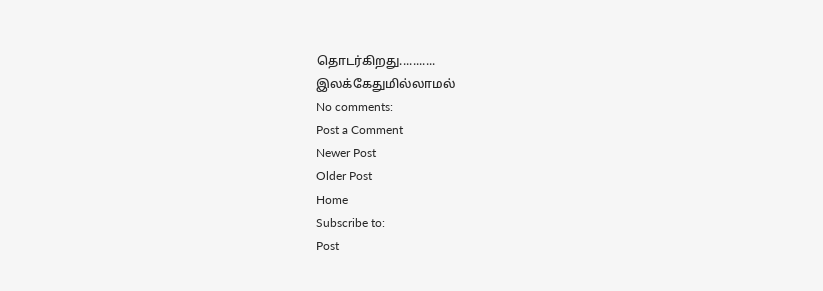தொடர்கிறது...........
இலக்கேதுமில்லாமல்
No comments:
Post a Comment
Newer Post
Older Post
Home
Subscribe to:
Post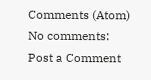Comments (Atom)
No comments:
Post a Comment